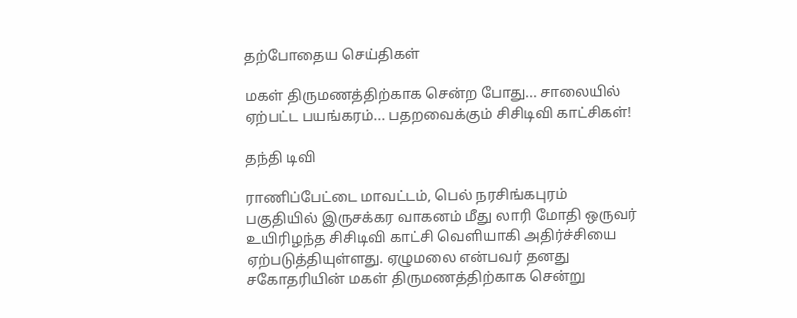தற்போதைய செய்திகள்

மகள் திருமணத்திற்காக சென்ற போது... சாலையில் ஏற்பட்ட பயங்கரம்... பதறவைக்கும் சிசிடிவி காட்சிகள்!

தந்தி டிவி

ராணிப்பேட்டை மாவட்டம், பெல் நரசிங்கபுரம் பகுதியில் இருசக்கர வாகனம் மீது லாரி மோதி ஒருவர் உயிரிழந்த சிசிடிவி காட்சி வெளியாகி அதிர்ச்சியை ஏற்படுத்தியுள்ளது. ஏழுமலை என்பவர் தனது சகோதரியின் மகள் திருமணத்திற்காக சென்று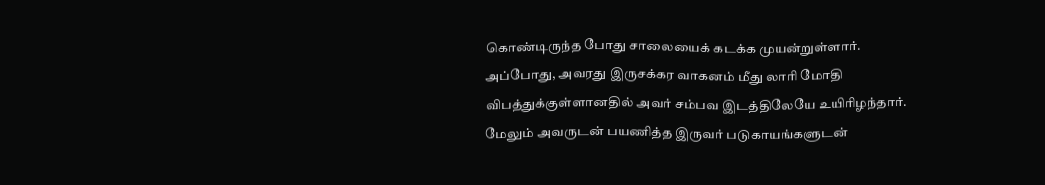கொண்டிருந்த போது சாலையைக் கடக்க முயன்றுள்ளார். அப்போது, அவரது இருசக்கர வாகனம் மீது லாரி மோதி விபத்துக்குள்ளானதில் அவர் சம்பவ இடத்திலேயே உயிரிழந்தார். மேலும் அவருடன் பயணித்த இருவர் படுகாயங்களுடன்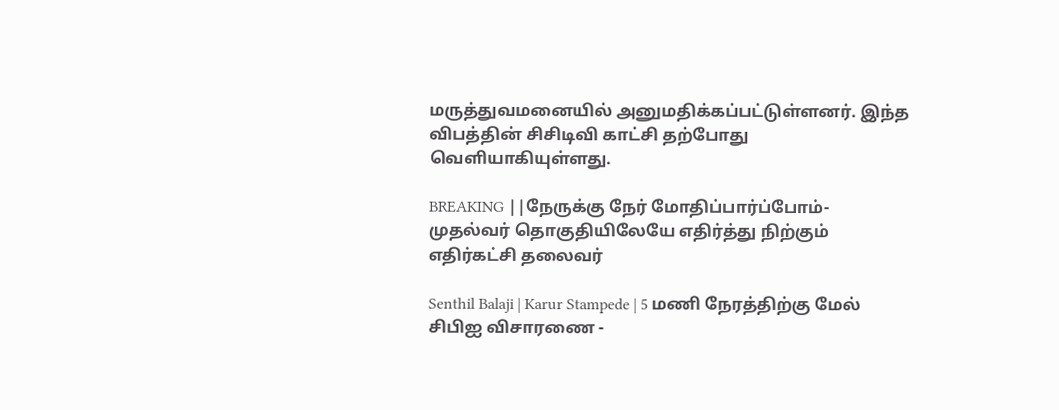மருத்துவமனையில் அனுமதிக்கப்பட்டுள்ளனர். இந்த விபத்தின் சிசிடிவி காட்சி தற்போது வெளியாகியுள்ளது.

BREAKING ||நேருக்கு நேர் மோதிப்பார்ப்போம்-முதல்வர் தொகுதியிலேயே எதிர்த்து நிற்கும் எதிர்கட்சி தலைவர்

Senthil Balaji | Karur Stampede | 5 மணி நேரத்திற்கு மேல் சிபிஐ விசாரணை -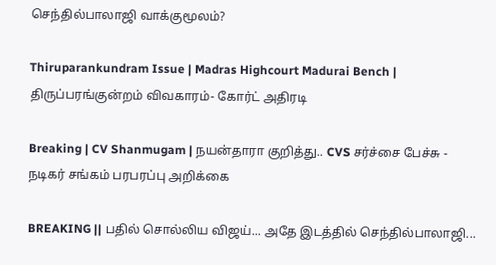செந்தில்பாலாஜி வாக்குமூலம்?

Thiruparankundram Issue | Madras Highcourt Madurai Bench | திருப்பரங்குன்றம் விவகாரம்- கோர்ட் அதிரடி

Breaking | CV Shanmugam | நயன்தாரா குறித்து.. CVS சர்ச்சை பேச்சு - நடிகர் சங்கம் பரபரப்பு அறிக்கை

BREAKING || பதில் சொல்லிய விஜய்... அதே இடத்தில் செந்தில்பாலாஜி...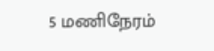5 மணிநேரம்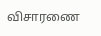விசாரணை